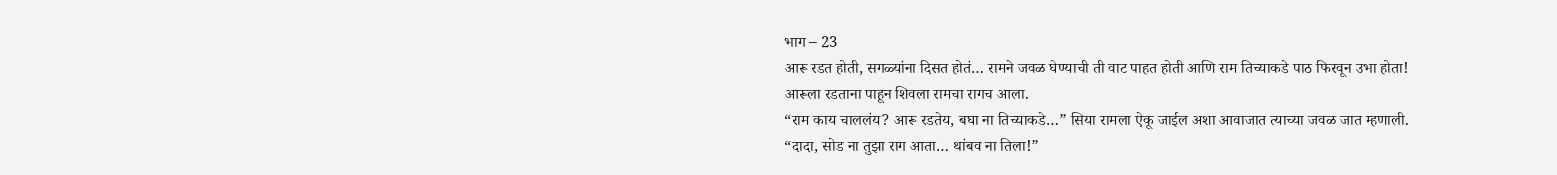भाग – 23
आरू रडत होती, सगळ्यांना दिसत होतं… रामने जवळ घेण्याची ती वाट पाहत होती आणि राम तिच्याकडे पाठ फिरवून उभा होता! आरूला रडताना पाहून शिवला रामचा रागच आला.
“राम काय चाललंय? आरू रडतेय, बघा ना तिच्याकडे…” सिया रामला ऐकू जाईल अशा आवाजात त्याच्या जवळ जात म्हणाली.
“दादा, सोड ना तुझा राग आता… थांबव ना तिला!”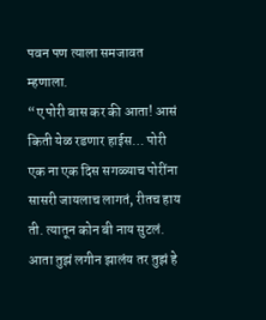पवन पण त्याला समजावत म्हणाला.
“ए पोरी बास कर की आता! आसं किती येळ रडणार हाईस… पोरी एक ना एक दिस सगळ्याच पोरींना सासरी जायलाच लागतं, रीतच हाय ती. त्यातून कोन बी नाय सुटलं. आता तुझं लगीन झालंय तर तुझं हे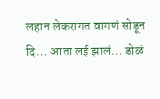लहान लेकरागत वागणं सोडून दि… आता लई झालं… डोळं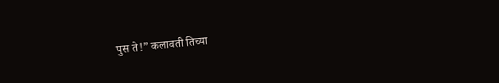पुस ते!” कलावती तिच्या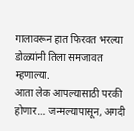गालावरून हात फिरवत भरल्या डोळ्यांनी तिला समजावत म्हणाल्या.
आता लेक आपल्यासाठी परकी होणार… जन्मल्यापासून, अगदी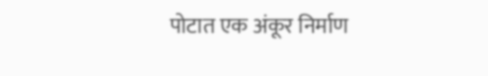पोटात एक अंकूर निर्माण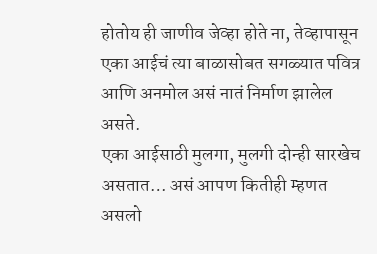होतोय ही जाणीव जेव्हा होते ना, तेव्हापासून एका आईचं त्या बाळासोबत सगळ्यात पवित्र आणि अनमोल असं नातं निर्माण झालेल असते.
एका आईसाठी मुलगा, मुलगी दोन्ही सारखेच असतात… असं आपण कितीही म्हणत असलो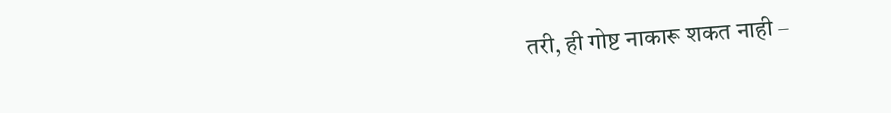तरी, ही गोष्ट नाकारू शकत नाही –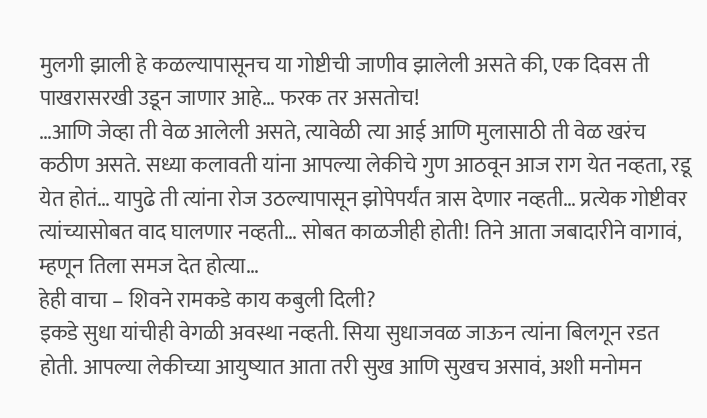मुलगी झाली हे कळल्यापासूनच या गोष्टीची जाणीव झालेली असते की, एक दिवस ती पाखरासरखी उडून जाणार आहे… फरक तर असतोच!
…आणि जेव्हा ती वेळ आलेली असते, त्यावेळी त्या आई आणि मुलासाठी ती वेळ खरंच कठीण असते. सध्या कलावती यांना आपल्या लेकीचे गुण आठवून आज राग येत नव्हता, रडू येत होतं… यापुढे ती त्यांना रोज उठल्यापासून झोपेपर्यंत त्रास देणार नव्हती… प्रत्येक गोष्टीवर त्यांच्यासोबत वाद घालणार नव्हती… सोबत काळजीही होती! तिने आता जबादारीने वागावं, म्हणून तिला समज देत होत्या…
हेही वाचा – शिवने रामकडे काय कबुली दिली?
इकडे सुधा यांचीही वेगळी अवस्था नव्हती. सिया सुधाजवळ जाऊन त्यांना बिलगून रडत होती. आपल्या लेकीच्या आयुष्यात आता तरी सुख आणि सुखच असावं, अशी मनोमन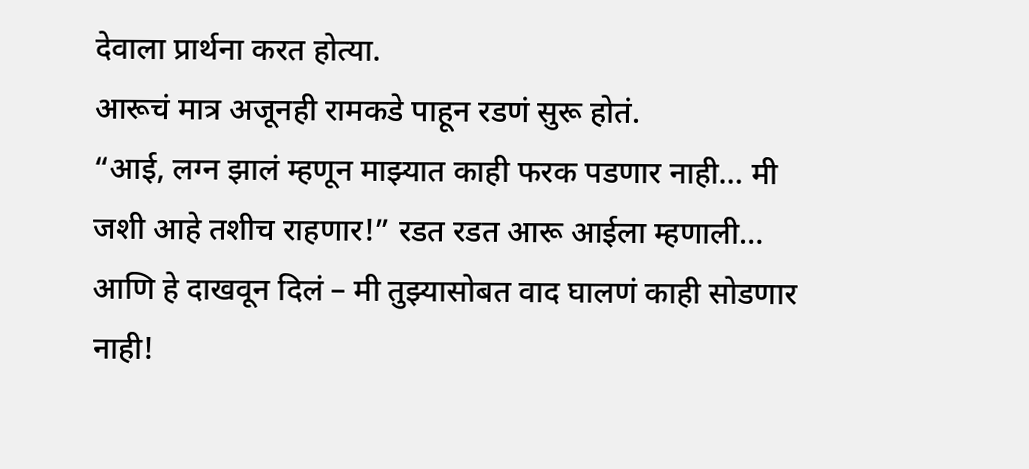देवाला प्रार्थना करत होत्या.
आरूचं मात्र अजूनही रामकडे पाहून रडणं सुरू होतं.
“आई, लग्न झालं म्हणून माझ्यात काही फरक पडणार नाही… मी जशी आहे तशीच राहणार!” रडत रडत आरू आईला म्हणाली… आणि हे दाखवून दिलं – मी तुझ्यासोबत वाद घालणं काही सोडणार नाही!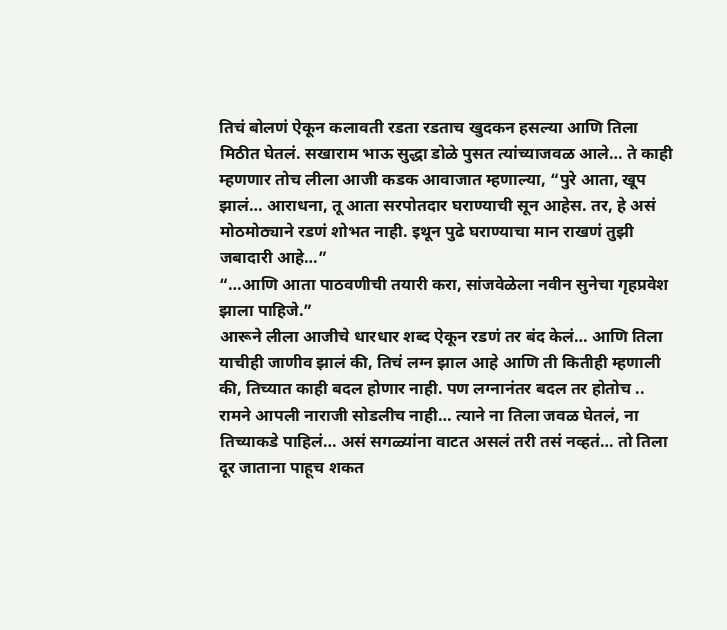तिचं बोलणं ऐकून कलावती रडता रडताच खुदकन हसल्या आणि तिला मिठीत घेतलं. सखाराम भाऊ सुद्धा डोळे पुसत त्यांच्याजवळ आले… ते काही म्हणणार तोच लीला आजी कडक आवाजात म्हणाल्या, “पुरे आता, खूप झालं… आराधना, तू आता सरपोतदार घराण्याची सून आहेस. तर, हे असं मोठमोठ्याने रडणं शोभत नाही. इथून पुढे घराण्याचा मान राखणं तुझी जबादारी आहे…”
“…आणि आता पाठवणीची तयारी करा, सांजवेळेला नवीन सुनेचा गृहप्रवेश झाला पाहिजे.”
आरूने लीला आजीचे धारधार शब्द ऐकून रडणं तर बंद केलं… आणि तिला याचीही जाणीव झालं की, तिचं लग्न झाल आहे आणि ती कितीही म्हणाली की, तिच्यात काही बदल होणार नाही. पण लग्नानंतर बदल तर होतोच ..
रामने आपली नाराजी सोडलीच नाही… त्याने ना तिला जवळ घेतलं, ना तिच्याकडे पाहिलं… असं सगळ्यांना वाटत असलं तरी तसं नव्हतं… तो तिला दूर जाताना पाहूच शकत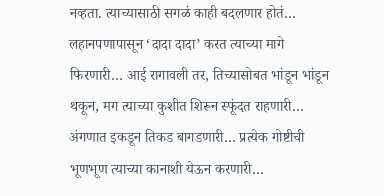नव्हता. त्याच्यासाठी सगळं काही बदलणार होतं… लहानपणापासून ‘दादा दादा’ करत त्याच्या मागे फिरणारी… आई रागावली तर, तिच्यासोबत भांडून भांडून थकून, मग त्याच्या कुशीत शिरून स्फूंदत राहणारी… अंगणात इकडून तिकड बागडणारी… प्रत्येक गोष्टीची भूणभूण त्याच्या कानाशी येऊन करणारी…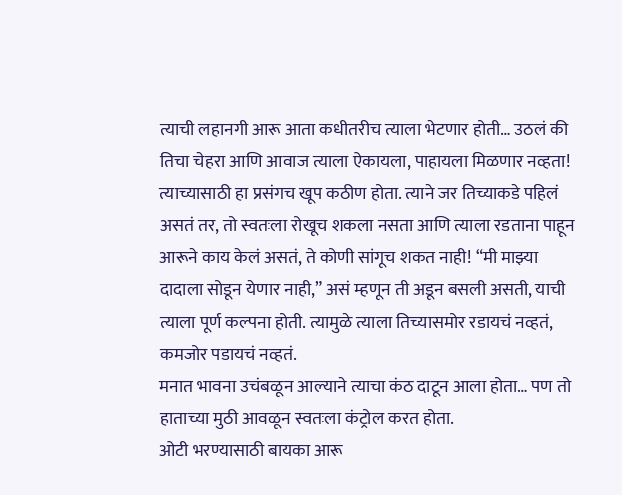त्याची लहानगी आरू आता कधीतरीच त्याला भेटणार होती… उठलं की तिचा चेहरा आणि आवाज त्याला ऐकायला, पाहायला मिळणार नव्हता!
त्याच्यासाठी हा प्रसंगच खूप कठीण होता. त्याने जर तिच्याकडे पहिलं असतं तर, तो स्वतःला रोखूच शकला नसता आणि त्याला रडताना पाहून आरूने काय केलं असतं, ते कोणी सांगूच शकत नाही! “मी माझ्या दादाला सोडून येणार नाही,” असं म्हणून ती अडून बसली असती, याची त्याला पूर्ण कल्पना होती. त्यामुळे त्याला तिच्यासमोर रडायचं नव्हतं, कमजोर पडायचं नव्हतं.
मनात भावना उचंबळून आल्याने त्याचा कंठ दाटून आला होता… पण तो हाताच्या मुठी आवळून स्वतःला कंट्रोल करत होता.
ओटी भरण्यासाठी बायका आरू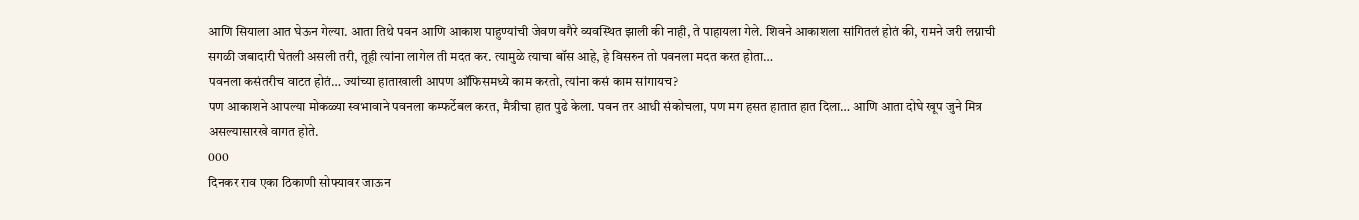आणि सियाला आत घेऊन गेल्या. आता तिथे पवन आणि आकाश पाहुण्यांची जेवण वगैरे व्यवस्थित झाली की नाही, ते पाहायला गेले. शिवने आकाशला सांगितलं होतं की, रामने जरी लग्नाची सगळी जबादारी घेतली असली तरी, तूही त्यांना लागेल ती मदत कर. त्यामुळे त्याचा बॉस आहे, हे विसरुन तो पवनला मदत करत होता…
पवनला कसंतरीच वाटत होतं… ज्यांच्या हाताखाली आपण ऑफिसमध्ये काम करतो, त्यांना कसं काम सांगायच?
पण आकाशने आपल्या मोकळ्या स्वभावाने पवनला कम्फर्टेबल करत, मैत्रीचा हात पुढे केला. पवन तर आधी संकोचला, पण मग हसत हातात हात दिला… आणि आता दोघे खूप जुने मित्र असल्यासारखे वागत होते.
000
दिनकर राव एका ठिकाणी सोफ्यावर जाऊन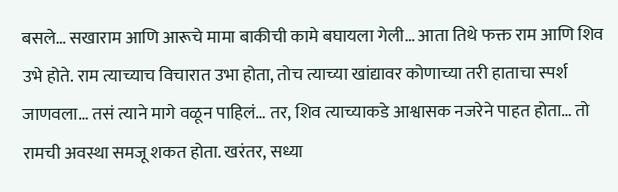बसले… सखाराम आणि आरूचे मामा बाकीची कामे बघायला गेली… आता तिथे फक्त राम आणि शिव उभे होते. राम त्याच्याच विचारात उभा होता, तोच त्याच्या खांद्यावर कोणाच्या तरी हाताचा स्पर्श जाणवला… तसं त्याने मागे वळून पाहिलं… तर, शिव त्याच्याकडे आश्वासक नजरेने पाहत होता… तो रामची अवस्था समजू शकत होता. खरंतर, सध्या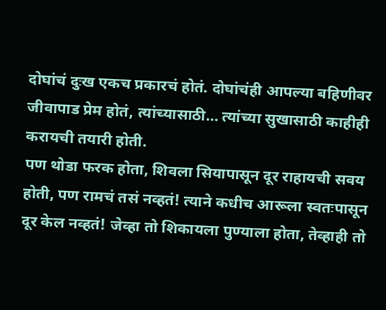दोघांचं दुःख एकच प्रकारचं होतं. दोघांचंही आपल्या बहिणीवर जीवापाड प्रेम होतं, त्यांच्यासाठी… त्यांच्या सुखासाठी काहीही करायची तयारी होती.
पण थोडा फरक होता, शिवला सियापासून दूर राहायची सवय होती, पण रामचं तसं नव्हतं! त्याने कधीच आरूला स्वतःपासून दूर केल नव्हतं! जेव्हा तो शिकायला पुण्याला होता, तेव्हाही तो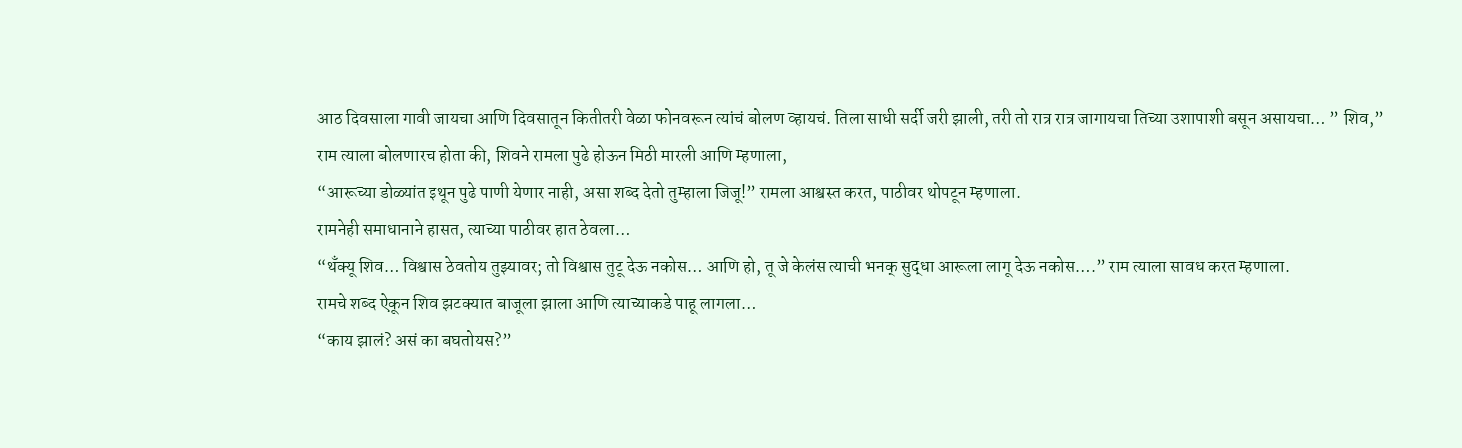आठ दिवसाला गावी जायचा आणि दिवसातून कितीतरी वेळा फोनवरून त्यांचं बोलण व्हायचं. तिला साधी सर्दी जरी झाली, तरी तो रात्र रात्र जागायचा तिच्या उशापाशी बसून असायचा… ” शिव,” राम त्याला बोलणारच होता की, शिवने रामला पुढे होऊन मिठी मारली आणि म्हणाला,
“आरूच्या डोळ्यांत इथून पुढे पाणी येणार नाही, असा शब्द देतो तुम्हाला जिजू!” रामला आश्वस्त करत, पाठीवर थोपटून म्हणाला.
रामनेही समाधानाने हासत, त्याच्या पाठीवर हात ठेवला…
“थँक्यू शिव… विश्वास ठेवतोय तुझ्यावर; तो विश्वास तुटू देऊ नकोस… आणि हो, तू जे केलंस त्याची भनक् सुद्धा आरूला लागू देऊ नकोस….” राम त्याला सावध करत म्हणाला.
रामचे शब्द ऐकून शिव झटक्यात बाजूला झाला आणि त्याच्याकडे पाहू लागला…
“काय झालं? असं का बघतोयस?”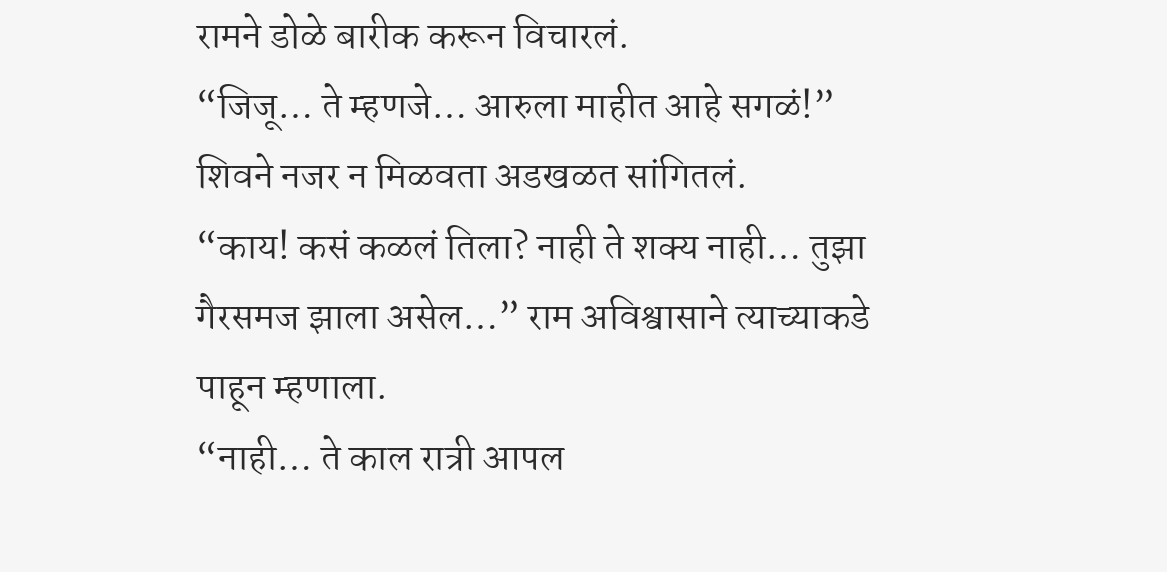रामने डोळे बारीक करून विचारलं.
“जिजू… ते म्हणजे… आरुला माहीत आहे सगळं!” शिवने नजर न मिळवता अडखळत सांगितलं.
“काय! कसं कळलं तिला? नाही ते शक्य नाही… तुझा गैरसमज झाला असेल…” राम अविश्वासाने त्याच्याकडे पाहून म्हणाला.
“नाही… ते काल रात्री आपल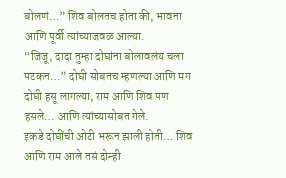बोलणं…” शिव बोलतच होता की, भावना आणि पूर्वी त्यांच्याजवळ आल्या.
“जिजू, दादा तुम्हा दोघांना बोलावलंय चला पटकन…” दोघी सोबतच म्हणल्या आणि मग दोघी हसू लागल्या, राम आणि शिव पण हसले… आणि त्यांच्यासोबत गेले.
इकडे दोघींची ओटी भरून झाली होती… शिव आणि राम आले तसं दोन्ही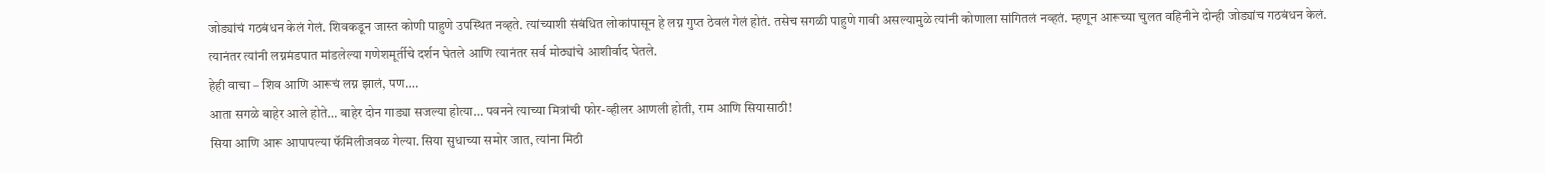जोड्यांचं गठबंधन केलं गेलं. शिवकडून जास्त कोणी पाहुणे उपस्थित नव्हते. त्यांच्याशी संबंधित लोकांपासून हे लग्न गुप्त ठेवलं गेलं होतं. तसेच सगळी पाहुणे गावी असल्यामुळे त्यांनी कोणाला सांगितलं नव्हतं. म्हणून आरूच्या चुलत वहिनीने दोन्ही जोड्यांच गठबंधन केलं. त्यानंतर त्यांनी लग्नमंडपात मांडलेल्या गणेशमूर्तीचे दर्शन घेतले आणि त्यानंतर सर्व मोठ्यांचे आशीर्वाद घेतले.
हेही वाचा – शिव आणि आरूचं लग्न झालं, पण….
आता सगळे बाहेर आले होते… बाहेर दोन गाड्या सजल्या होत्या… पवनने त्याच्या मित्रांची फोर-व्हीलर आणली होती, राम आणि सियासाठी!
सिया आणि आरू आपापल्या फॅमिलीजवळ गेल्या. सिया सुधाच्या समोर जात, त्यांना मिठी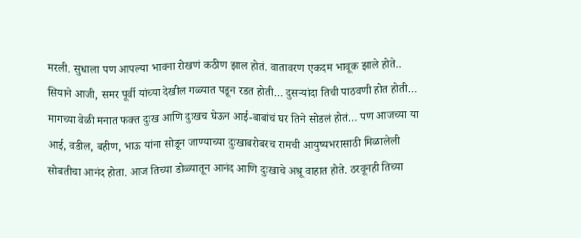मरली. सुधाला पण आपल्या भावना रोखणं कठीण झाल होतं. वातावरण एकदम भावूक झाले होते.. सियाने आजी, समर पूर्वी यांच्या देखील गळ्यात पडून रडत होती… दुसऱ्यांदा तिची पाठवणी होत होती…
मागच्या वेळी मनात फक्त दुःख आणि दुःखच घेऊन आई-बाबांचं घर तिने सोडलं होतं… पण आजच्या या आई, वडील, बहीण, भाऊ यांना सोडून जाण्याच्या दुःखाबरोबरच रामची आयुष्यभरासाठी मिळालेली सोबतीचा आनंद होता. आज तिच्या डोळ्यातून आनंद आणि दुःखाचे अश्रू वाहात होते. ठरवूनही तिच्या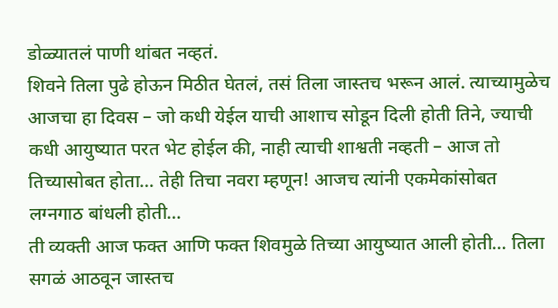डोळ्यातलं पाणी थांबत नव्हतं.
शिवने तिला पुढे होऊन मिठीत घेतलं, तसं तिला जास्तच भरून आलं. त्याच्यामुळेच आजचा हा दिवस – जो कधी येईल याची आशाच सोडून दिली होती तिने, ज्याची कधी आयुष्यात परत भेट होईल की, नाही त्याची शाश्वती नव्हती – आज तो तिच्यासोबत होता… तेही तिचा नवरा म्हणून! आजच त्यांनी एकमेकांसोबत लग्नगाठ बांधली होती…
ती व्यक्ती आज फक्त आणि फक्त शिवमुळे तिच्या आयुष्यात आली होती… तिला सगळं आठवून जास्तच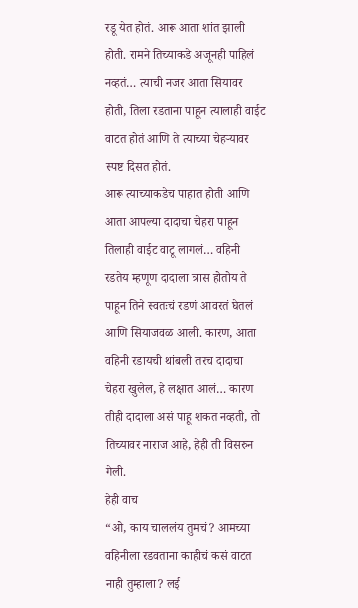रडू येत होतं. आरू आता शांत झाली होती. रामने तिच्याकडे अजूनही पाहिलं नव्हतं… त्याची नजर आता सियावर होती, तिला रडताना पाहून त्यालाही वाईट वाटत होतं आणि ते त्याच्या चेहऱ्यावर स्पष्ट दिसत होतं.
आरू त्याच्याकडेच पाहात होती आणि आता आपल्या दादाचा चेहरा पाहून तिलाही वाईट वाटू लागलं… वहिनी रडतेय म्हणूण दादाला त्रास होतोय ते पाहून तिने स्वतःचं रडणं आवरतं घेतलं आणि सियाजवळ आली. कारण, आता वहिनी रडायची थांबली तरच दादाचा चेहरा खुलेल, हे लक्षात आलं… कारण तीही दादाला असं पाहू शकत नव्हती, तो तिच्यावर नाराज आहे, हेही ती विसरुन गेली.
हेही वाच
“ओ, काय चाललंय तुमचं? आमच्या वहिनीला रडवताना काहीचं कसं वाटत नाही तुम्हाला? लई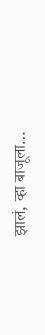झालं, व्हा बाजूला…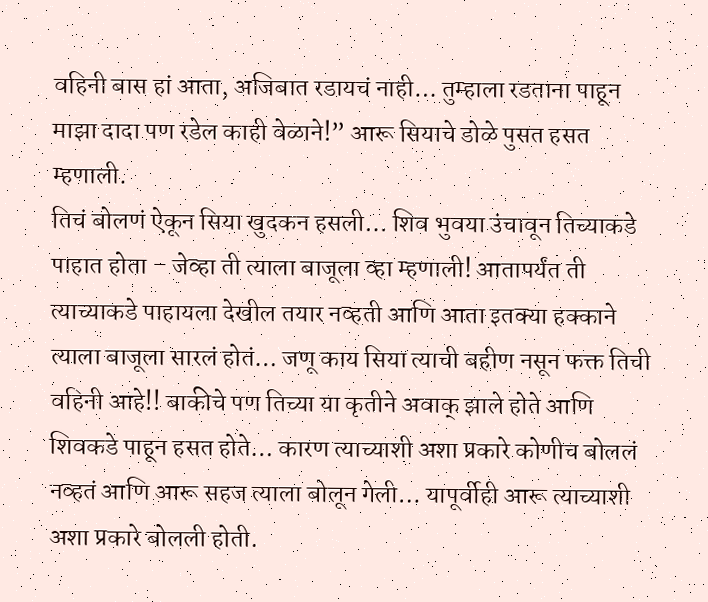वहिनी बास हां आता, अजिबात रडायचं नाही… तुम्हाला रडताना पाहून माझा दादा पण रडेल काही वेळाने!” आरू सियाचे डोळे पुसत हसत म्हणाली.
तिचं बोलणं ऐकून सिया खुदकन हसली… शिव भुवया उंचावून तिच्याकडे पाहात होता – जेव्हा ती त्याला बाजूला व्हा म्हणाली! आतापर्यंत ती त्याच्याकडे पाहायला देखील तयार नव्हती आणि आता इतक्या हक्काने त्याला बाजूला सारलं होतं… जणू काय सिया त्याची बहीण नसून फक्त तिची वहिनी आहे!! बाकीचे पण तिच्या या कृतीने अवाक् झाले होते आणि शिवकडे पाहून हसत होते… कारण त्याच्याशी अशा प्रकारे कोणीच बोललं नव्हतं आणि आरू सहज त्याला बोलून गेली… यापूर्वीही आरू त्याच्याशी अशा प्रकारे बोलली होती.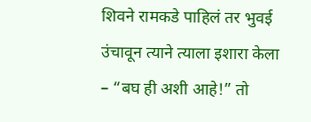शिवने रामकडे पाहिलं तर भुवई उंचावून त्याने त्याला इशारा केला – “बघ ही अशी आहे!” तो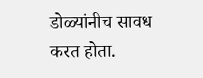डोळ्यांनीच सावध करत होता.